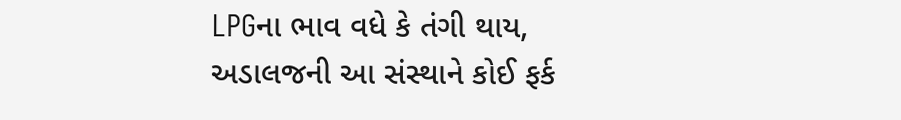LPGના ભાવ વધે કે તંગી થાય, અડાલજની આ સંસ્થાને કોઈ ફર્ક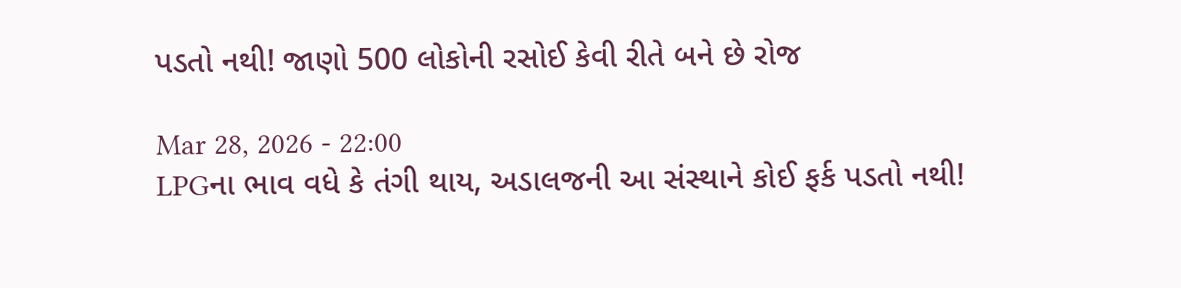પડતો નથી! જાણો 500 લોકોની રસોઈ કેવી રીતે બને છે રોજ

Mar 28, 2026 - 22:00
LPGના ભાવ વધે કે તંગી થાય, અડાલજની આ સંસ્થાને કોઈ ફર્ક પડતો નથી!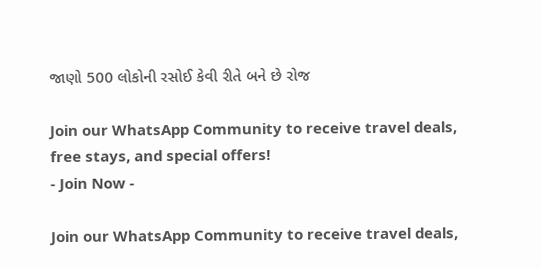જાણો 500 લોકોની રસોઈ કેવી રીતે બને છે રોજ

Join our WhatsApp Community to receive travel deals, free stays, and special offers!
- Join Now -

Join our WhatsApp Community to receive travel deals,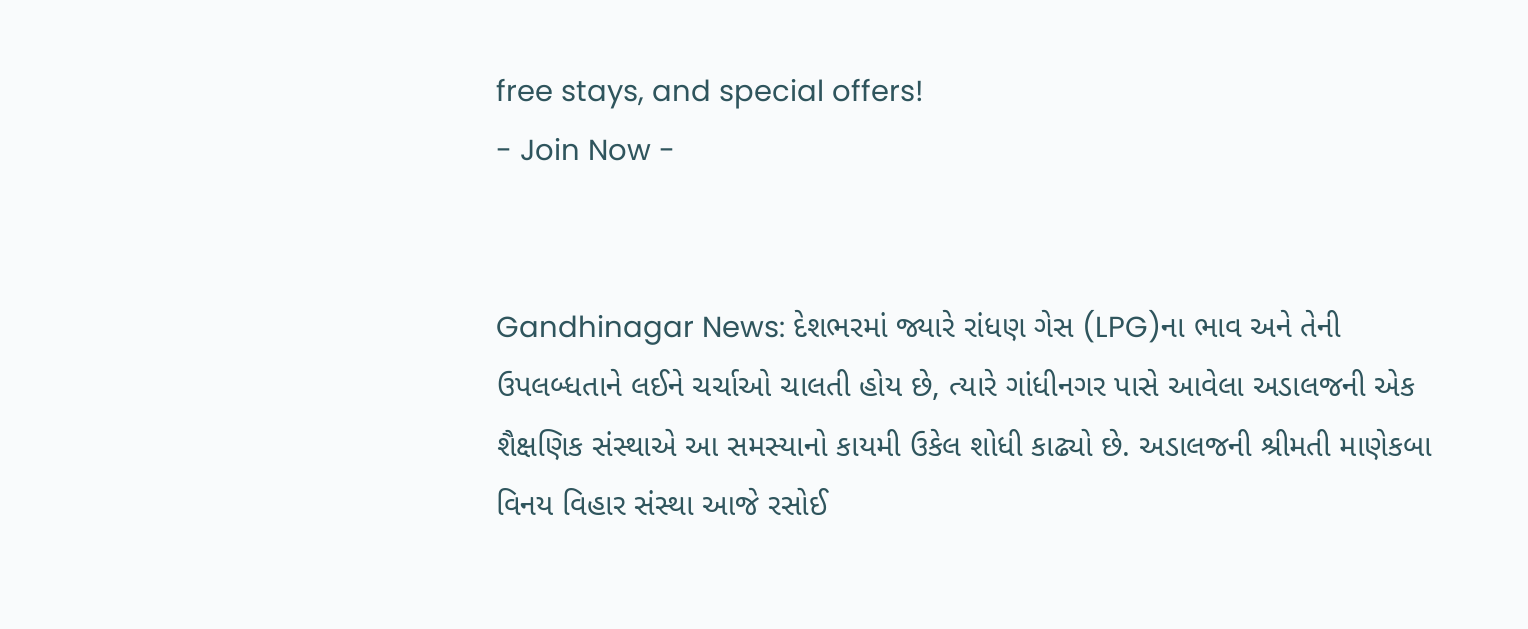free stays, and special offers!
- Join Now -


Gandhinagar News: દેશભરમાં જ્યારે રાંધણ ગેસ (LPG)ના ભાવ અને તેની ઉપલબ્ધતાને લઈને ચર્ચાઓ ચાલતી હોય છે, ત્યારે ગાંધીનગર પાસે આવેલા અડાલજની એક શૈક્ષણિક સંસ્થાએ આ સમસ્યાનો કાયમી ઉકેલ શોધી કાઢ્યો છે. અડાલજની શ્રીમતી માણેકબા વિનય વિહાર સંસ્થા આજે રસોઈ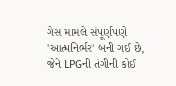ગેસ મામલે સંપૂર્ણપણે 'આત્મનિર્ભર' બની ગઈ છે, જેને LPGની તંગીની કોઈ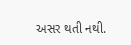અસર થતી નથી.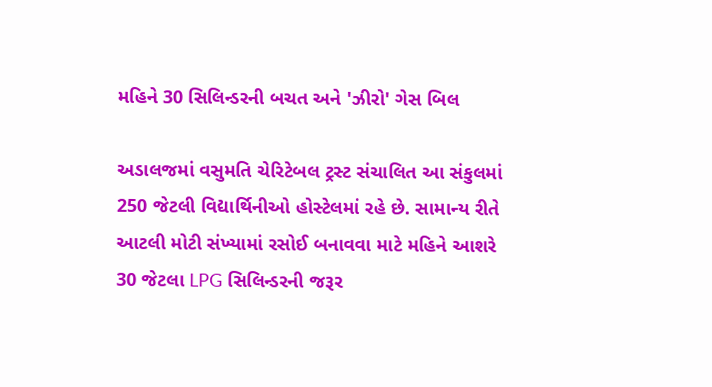મહિને 30 સિલિન્ડરની બચત અને 'ઝીરો' ગેસ બિલ

અડાલજમાં વસુમતિ ચેરિટેબલ ટ્રસ્ટ સંચાલિત આ સંકુલમાં 250 જેટલી વિદ્યાર્થિનીઓ હોસ્ટેલમાં રહે છે. સામાન્ય રીતે આટલી મોટી સંખ્યામાં રસોઈ બનાવવા માટે મહિને આશરે 30 જેટલા LPG સિલિન્ડરની જરૂર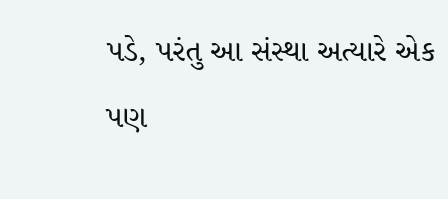પડે, પરંતુ આ સંસ્થા અત્યારે એક પણ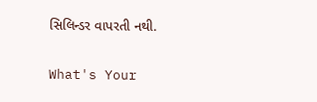સિલિન્ડર વાપરતી નથી.

What's Your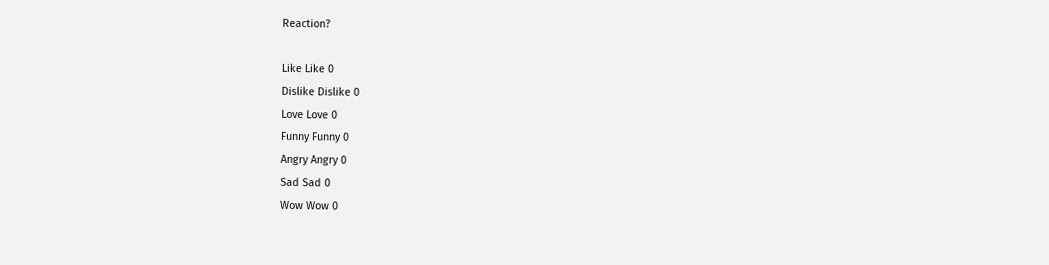Reaction?

Like Like 0
Dislike Dislike 0
Love Love 0
Funny Funny 0
Angry Angry 0
Sad Sad 0
Wow Wow 0